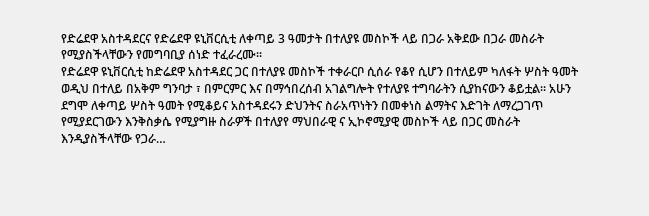የድሬደዋ አስተዳደርና የድሬደዋ ዩኒቨርሲቲ ለቀጣይ 3 ዓመታት በተለያዩ መስኮች ላይ በጋራ አቅደው በጋራ መስራት የሚያስችላቸውን የመግባቢያ ሰነድ ተፈራረሙ፡፡
የድሬደዋ ዩኒቨርሲቲ ከድሬደዋ አስተዳደር ጋር በተለያዩ መስኮች ተቀራርቦ ሲሰራ የቆየ ሲሆን በተለይም ካለፋት ሦስት ዓመት ወዲህ በተለይ በአቅም ግንባታ ፣ በምርምር እና በማኅበረሰብ አገልግሎት የተለያዩ ተግባራትን ሲያከናውን ቆይቷል፡፡ አሁን ደግሞ ለቀጣይ ሦስት ዓመት የሚቆይና አስተዳደሩን ድህንትና ስራአጥነትን በመቀነስ ልማትና እድገት ለማረጋገጥ የሚያደርገውን እንቅስቃሴ የሚያግዙ ስራዎች በተለያየ ማህበራዊ ና ኢኮኖሚያዊ መስኮች ላይ በጋር መስራት እንዲያስችላቸው የጋራ…